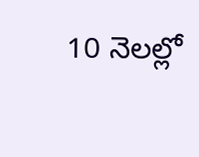10 నెలల్లో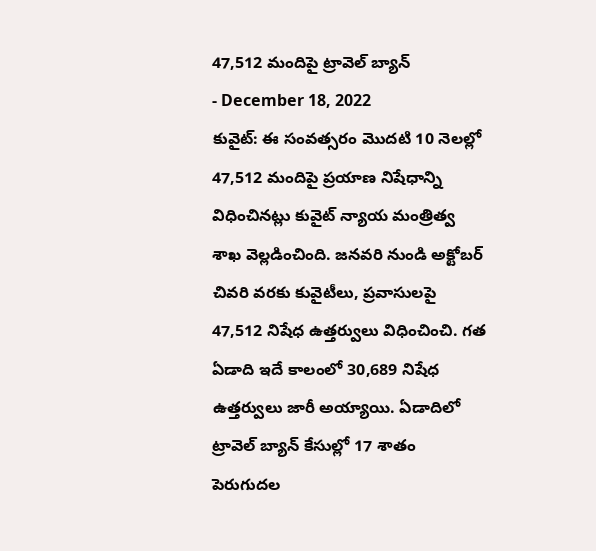47,512 మందిపై ట్రావెల్ బ్యాన్
- December 18, 2022
కువైట్: ఈ సంవత్సరం మొదటి 10 నెలల్లో 47,512 మందిపై ప్రయాణ నిషేధాన్ని విధించినట్లు కువైట్ న్యాయ మంత్రిత్వ శాఖ వెల్లడించింది. జనవరి నుండి అక్టోబర్ చివరి వరకు కువైటీలు, ప్రవాసులపై 47,512 నిషేధ ఉత్తర్వులు విధించించి. గత ఏడాది ఇదే కాలంలో 30,689 నిషేధ ఉత్తర్వులు జారీ అయ్యాయి. ఏడాదిలో ట్రావెల్ బ్యాన్ కేసుల్లో 17 శాతం పెరుగుదల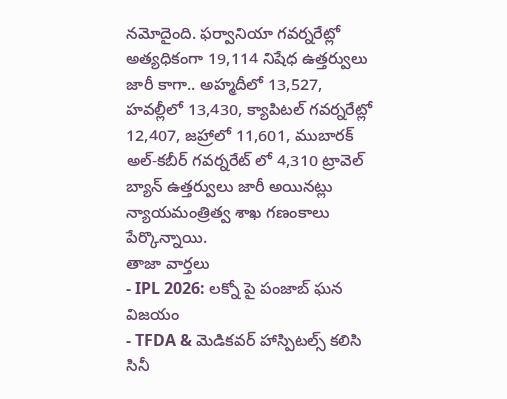నమోదైంది. ఫర్వానియా గవర్నరేట్లో అత్యధికంగా 19,114 నిషేధ ఉత్తర్వులు జారీ కాగా.. అహ్మదీలో 13,527, హవల్లీలో 13,430, క్యాపిటల్ గవర్నరేట్లో 12,407, జహ్రాలో 11,601, ముబారక్ అల్-కబీర్ గవర్నరేట్ లో 4,310 ట్రావెల్ బ్యాన్ ఉత్తర్వులు జారీ అయినట్లు న్యాయమంత్రిత్వ శాఖ గణంకాలు పేర్కొన్నాయి.
తాజా వార్తలు
- IPL 2026: లక్నో పై పంజాబ్ ఘన విజయం
- TFDA & మెడికవర్ హాస్పిటల్స్ కలిసి సినీ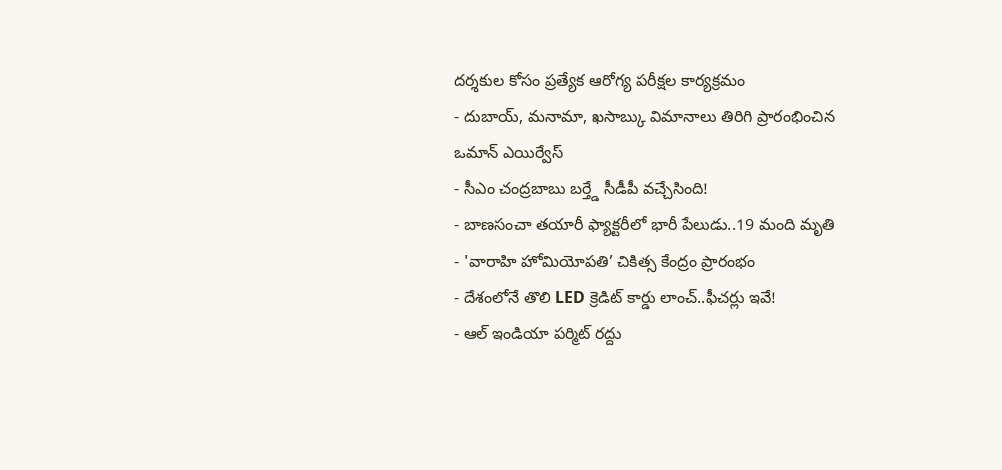దర్శకుల కోసం ప్రత్యేక ఆరోగ్య పరీక్షల కార్యక్రమం
- దుబాయ్, మనామా, ఖసాబ్కు విమానాలు తిరిగి ప్రారంభించిన ఒమాన్ ఎయిర్వేస్
- సీఎం చంద్రబాబు బర్త్డే సీడీపీ వచ్చేసింది!
- బాణసంచా తయారీ ఫ్యాక్టరీలో భారీ పేలుడు..19 మంది మృతి
- 'వారాహి హోమియోపతి’ చికిత్స కేంద్రం ప్రారంభం
- దేశంలోనే తొలి LED క్రెడిట్ కార్డు లాంచ్..ఫీచర్లు ఇవే!
- ఆల్ ఇండియా పర్మిట్ రద్దు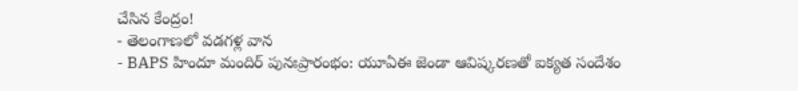చేసిన కేంద్రం!
- తెలంగాణలో వడగళ్ల వాన
- BAPS హిందూ మందిర్ పునఃప్రారంభం: యూఏఈ జెండా ఆవిష్కరణతో ఐక్యత సందేశం